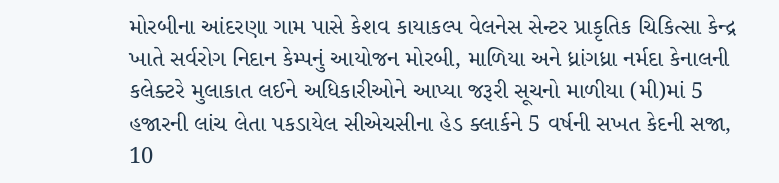મોરબીના આંદરણા ગામ પાસે કેશવ કાયાકલ્પ વેલનેસ સેન્ટર પ્રાકૃતિક ચિકિત્સા કેન્દ્ર ખાતે સર્વરોગ નિદાન કેમ્પનું આયોજન મોરબી, માળિયા અને ધ્રાંગધ્રા નર્મદા કેનાલની કલેક્ટરે મુલાકાત લઈને અધિકારીઓને આપ્યા જરૂરી સૂચનો માળીયા (મી)માં 5 હજારની લાંચ લેતા પકડાયેલ સીએચસીના હેડ ક્લાર્કને 5 વર્ષની સખત કેદની સજા, 10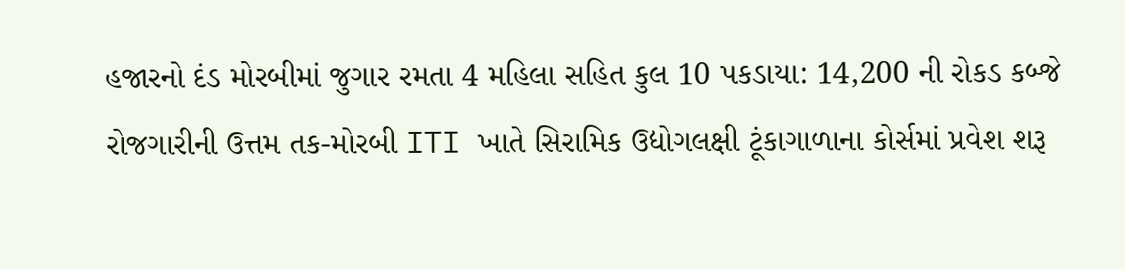હજારનો દંડ મોરબીમાં જુગાર રમતા 4 મહિલા સહિત કુલ 10 પકડાયા: 14,200 ની રોકડ કબ્જે રોજગારીની ઉત્તમ તક-મોરબી ITI ખાતે સિરામિક ઉદ્યોગલક્ષી ટૂંકાગાળાના કોર્સમાં પ્રવેશ શરૂ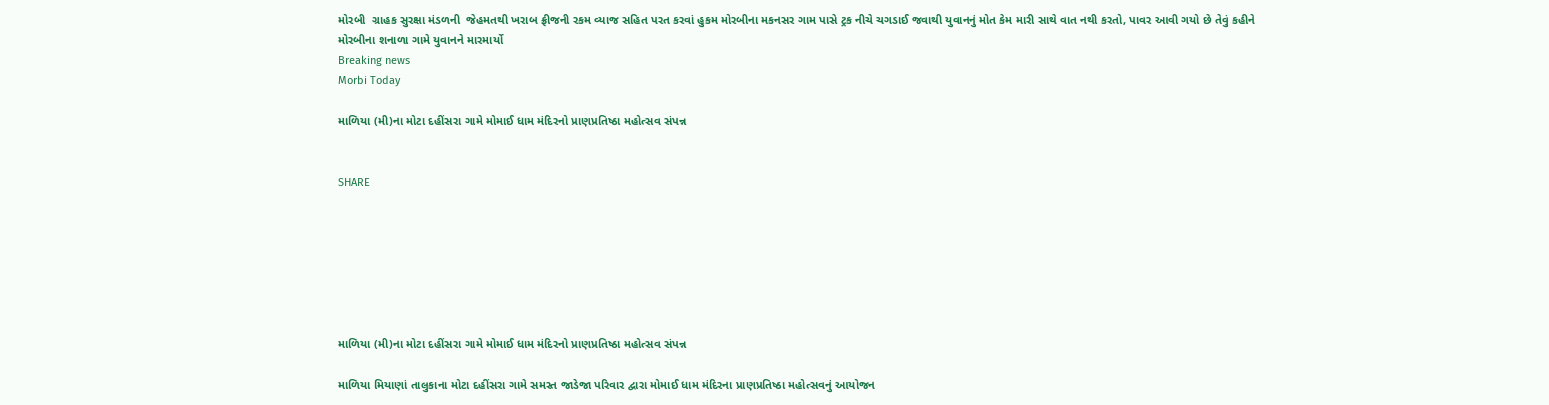મોરબી  ગ્રાહક સુરક્ષા મંડળની  જેહમતથી ખરાબ ફ્રીજની રકમ વ્યાજ સહિત પરત કરવાં હુકમ મોરબીના મકનસર ગામ પાસે ટ્રક નીચે ચગડાઈ જવાથી યુવાનનું મોત કેમ મારી સાથે વાત નથી કરતો, પાવર આવી ગયો છે તેવું કહીને મોરબીના શનાળા ગામે યુવાનને મારમાર્યો
Breaking news
Morbi Today

માળિયા (મી)ના મોટા દહીંસરા ગામે મોમાઈ ધામ મંદિરનો પ્રાણપ્રતિષ્ઠા મહોત્સવ સંપન્ન


SHARE







માળિયા (મી)ના મોટા દહીંસરા ગામે મોમાઈ ધામ મંદિરનો પ્રાણપ્રતિષ્ઠા મહોત્સવ સંપન્ન

માળિયા મિયાણાં તાલુકાના મોટા દહીંસરા ગામે સમસ્ત જાડેજા પરિવાર દ્વારા મોમાઈ ધામ મંદિરના પ્રાણપ્રતિષ્ઠા મહોત્સવનું આયોજન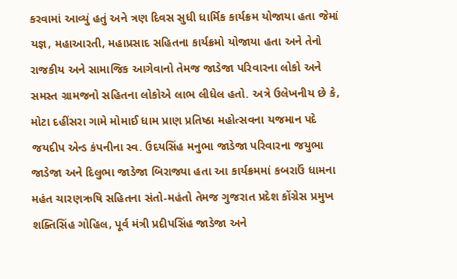કરવામાં આવ્યું હતું અને ત્રણ દિવસ સુધી ધાર્મિક કાર્યક્રમ યોજાયા હતા જેમાં યજ્ઞ, મહાઆરતી, મહાપ્રસાદ સહિતના કાર્યક્રમો યોજાયા હતા અને તેનો રાજકીય અને સામાજિક આગેવાનો તેમજ જાડેજા પરિવારના લોકો અને સમસ્ત ગ્રામજનો સહિતના લોકોએ લાભ લીધેલ હતો. અત્રે ઉલેખનીય છે કે, મોટા દહીંસરા ગામે મોમાઈ ધામ પ્રાણ પ્રતિષ્ઠા મહોત્સવના યજમાન પદે જયદીપ એન્ડ કંપનીના સ્વ. ઉદયસિંહ મનુભા જાડેજા પરિવારના જયુભા જાડેજા અને દિલુભા જાડેજા બિરાજ્યા હતા આ કાર્યક્રમમાં કબરાઉં ધામના મહંત ચારણઋષિ સહિતના સંતો-મહંતો તેમજ ગુજરાત પ્રદેશ કોંગ્રેસ પ્રમુખ શક્તિસિંહ ગોહિલ, પૂર્વ મંત્રી પ્રદીપસિંહ જાડેજા અને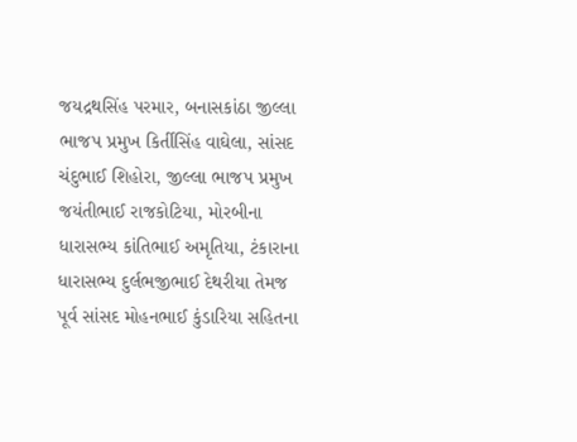જયદ્રથસિંહ પરમાર, બનાસકાંઠા જીલ્લા ભાજપ પ્રમુખ કિર્તીસિંહ વાઘેલા, સાંસદ ચંદુભાઈ શિહોરા, જીલ્લા ભાજપ પ્રમુખ જયંતીભાઈ રાજકોટિયા, મોરબીના ધારાસભ્ય કાંતિભાઈ અમૃતિયા, ટંકારાના ધારાસભ્ય દુર્લભજીભાઈ દેથરીયા તેમજ પૂર્વ સાંસદ મોહનભાઈ કુંડારિયા સહિતના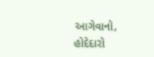આગેવાનો, હોદેદારો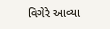વિગેરે આવ્યા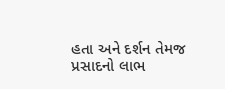હતા અને દર્શન તેમજ પ્રસાદનો લાભ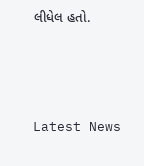લીધેલ હતો.






Latest News